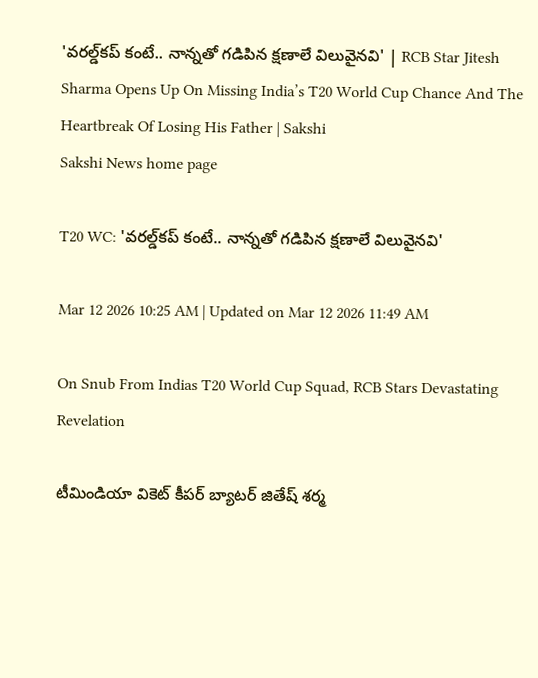'వరల్డ్‌కప్ కంటే.. నాన్నతో గడిపిన క్షణాలే విలువైనవి' | RCB Star Jitesh Sharma Opens Up On Missing India’s T20 World Cup Chance And The Heartbreak Of Losing His Father | Sakshi
Sakshi News home page

T20 WC: 'వరల్డ్‌కప్ కంటే.. నాన్నతో గడిపిన క్షణాలే విలువైనవి'

Mar 12 2026 10:25 AM | Updated on Mar 12 2026 11:49 AM

On Snub From Indias T20 World Cup Squad, RCB Stars Devastating Revelation

టీమిండియా వికెట్ కీప‌ర్ బ్యాట‌ర్ జితేష్ శ‌ర్మ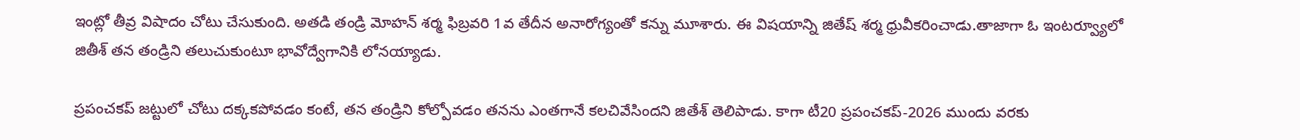ఇంట్లో తీవ్ర విషాదం చోటు చేసుకుంది. అతడి తండ్రి మోహన్ శర్మ ఫిబ్రవరి 1వ తేదీన అనారోగ్యంతో కన్ను మూశారు. ఈ విషయాన్ని జితేష్ శ‌ర్మ ధ్రువీక‌రించాడు.తాజాగా ఓ ఇంటర్వ్యూలో జితీశ్ త‌న తండ్రిని త‌లుచుకుంటూ భావోద్వేగానికి లోనయ్యాడు.

ప్రపంచకప్ జట్టులో చోటు ద‌క్క‌క‌పోవ‌డం కంటే, తన తండ్రిని కోల్పోవడం తనను ఎంతగానే కలచివేసిందని జితేశ్ తెలిపాడు. కాగా టీ20 ప్ర‌పంచ‌క‌ప్‌-2026 ముందు వ‌ర‌కు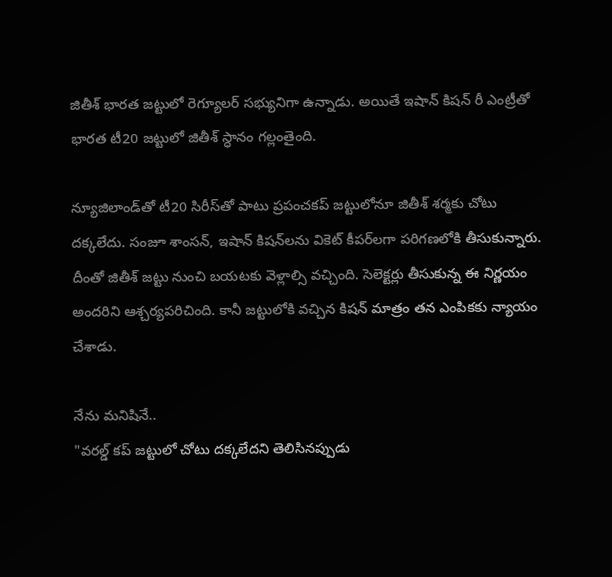జితీశ్ భార‌త జ‌ట్టులో రెగ్యూల‌ర్ స‌భ్యునిగా ఉన్నాడు. అయితే ఇషాన్ కిష‌న్ రీ ఎంట్రీతో భార‌త టీ20 జ‌ట్టులో జితీశ్ స్ధానం గ‌ల్లంతైంది.

న్యూజిలాండ్‌తో టీ20 సిరీస్‌తో పాటు ప్ర‌పంచ‌క‌ప్ జ‌ట్టులోనూ జితీశ్ శ‌ర్మ‌కు చోటు ద‌క్క‌లేదు. సంజూ శాంస‌న్‌, ఇషాన్ కిష‌న్‌ల‌ను వికెట్ కీప‌ర్‌లగా ప‌రిగ‌ణ‌లోకి తీసుకున్నారు. దీంతో జితీశ్ జ‌ట్టు నుంచి బ‌య‌ట‌కు వెళ్లాల్సి వ‌చ్చింది. సెలెక్ట‌ర్లు తీసుకున్న ఈ నిర్ణ‌యం అంద‌రిని ఆశ్చ‌ర్య‌ప‌రిచింది. కానీ జ‌ట్టులోకి వ‌చ్చిన కిష‌న్ మాత్రం త‌న ఎంపికకు న్యాయం చేశాడు.

నేను మ‌నిషినే..
"వరల్డ్ కప్ జట్టులో చోటు దక్కలేదని తెలిసినప్పుడు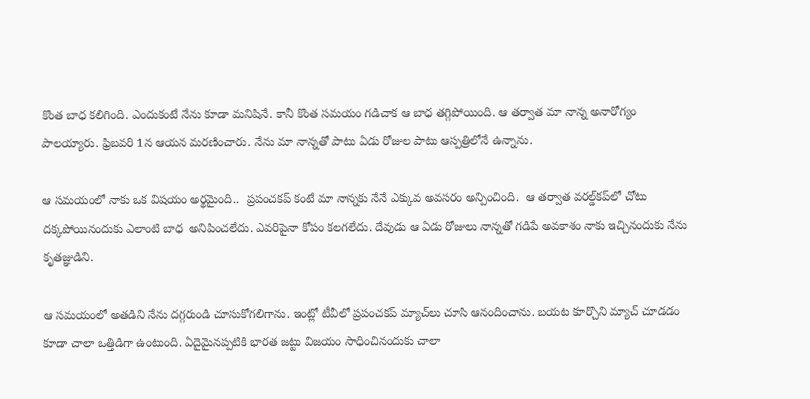కొంత బాధ కలిగింది. ఎందుకంటే నేను కూడా మ‌నిషినే. కానీ కొంత సమయం గడిచాక ఆ బాధ తగ్గిపోయింది. ఆ తర్వాత మా నాన్న అనారోగ్యం పాలయ్యారు. ఫ్రిబ‌వ‌రి 1న ఆయ‌న మ‌ర‌ణించారు. నేను మా నాన్న‌తో పాటు ఏడు రోజుల పాటు ఆస్ప‌త్రిలోనే ఉన్నాను.

ఆ సమయంలో నాకు ఒక విష‌యం అర్థమైంది..  ప్రపంచకప్ కంటే మా నాన్నకు నేనే ఎక్కువ అవసరం అన్పించింది.  ఆ త‌ర్వాత వ‌ర‌ల్డ్‌క‌ప్‌లో చోటు ద‌క్క‌పోయినందుకు ఎలాంటి బాధ  అనిపించలేదు. ఎవ‌రిపైనా కోపం క‌ల‌గ‌లేదు. దేవుడు ఆ ఏడు రోజులు నాన్న‌తో గ‌డిపే అవ‌కాశం నాకు ఇచ్చినందుకు నేను కృతజ్ఞుడిని.

ఆ స‌మ‌యంలో అత‌డిని నేను ద‌గ్గరుండి చూసుకోగ‌లిగాను. ఇంట్లో టీవీలో ప్ర‌పంచ‌క‌ప్ మ్యాచ్‌లు చూసి ఆనందించాను. బయట కూర్చొని మ్యాచ్ చూడడం కూడా చాలా ఒత్తిడిగా ఉంటుంది. ఏదైమైన‌ప్ప‌టికి భార‌త జ‌ట్టు విజ‌యం సాధించినందుకు చాలా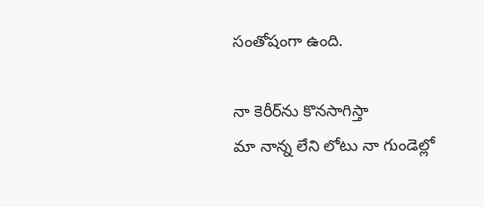సంతోషంగా ఉంది.

నా కెరీర్‌ను కొనసాగిస్తా
మా నాన్న లేని లోటు నా గుండెల్లో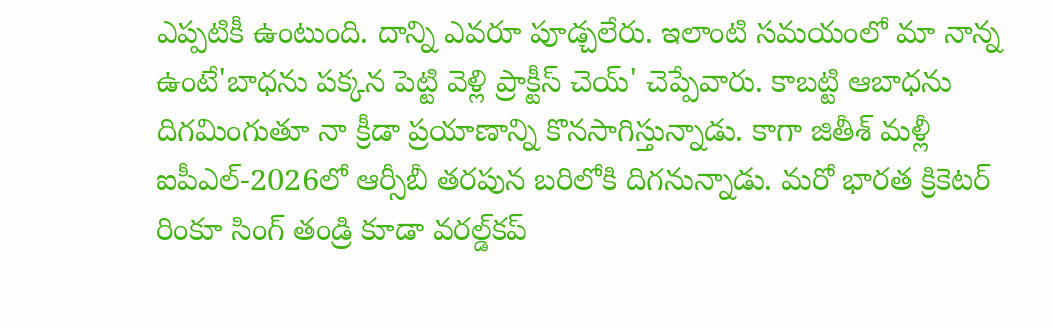ఎప్పటికీ ఉంటుంది. దాన్ని ఎవరూ పూడ్చలేరు. ఇలాంటి స‌మ‌యంలో మా నాన్న ఉంటే'బాధను పక్కన పెట్టి వెళ్లి ప్రాక్టీస్ చెయ్' చెప్పేవారు. కాబట్టి ఆబాధను దిగమింగుతూ నా క్రీడా ప్రయాణాన్ని కొనసాగిస్తున్నాడు. కాగా జితీశ్ మళ్లీ ఐపీఎల్‌-2026లో ఆర్సీబీ తరపున బరిలోకి దిగనున్నాడు. మరో భారత క్రికెటర్‌ రింకూ సింగ్‌ తండ్రి కూడా వరల్డ్‌కప్‌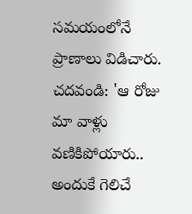సమయంలోనే ప్రాణాలు విడిచారు.
చదవండి: 'ఆ రోజు మా వాళ్లు వణికిపోయారు.. అందుకే గెలిచే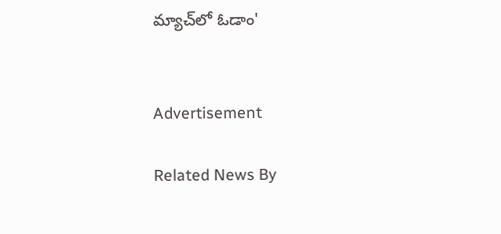మ్యాచ్‌లో ఓడాం'


Advertisement

Related News By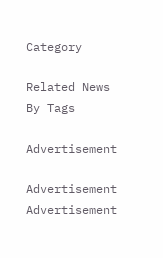Category

Related News By Tags

Advertisement

Advertisement
Advertisement